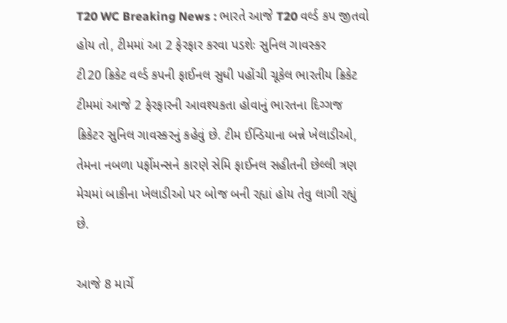T20 WC Breaking News : ભારતે આજે T20 વર્લ્ડ કપ જીતવો હોય તો, ટીમમાં આ 2 ફેરફાર કરવા પડશેઃ સુનિલ ગાવસ્કર
ટી20 ક્રિકેટ વર્લ્ડ કપની ફાઈનલ સુધી પહોંચી ચૂકેલ ભારતીય ક્રિકેટ ટીમમાં આજે 2 ફેરફારની આવશ્યકતા હોવાનું ભારતના દિગ્ગજ ક્રિકેટર સુનિલ ગાવસ્કરનું કહેવું છે. ટીમ ઈન્ડિયાના બન્ને ખેલાડીઓ, તેમના નબળા પર્ફોમન્સને કારણે સેમિ ફાઈનલ સહીતની છેલ્લી ત્રણ મેચમાં બાકીના ખેલાડીઓ પર બોજ બની રહ્યાં હોય તેવુ લાગી રહ્યું છે.

આજે 8 માર્ચે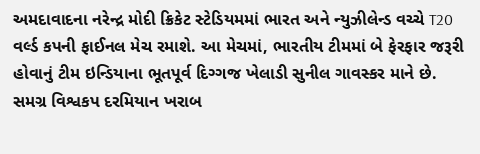અમદાવાદના નરેન્દ્ર મોદી ક્રિકેટ સ્ટેડિયમમાં ભારત અને ન્યુઝીલેન્ડ વચ્ચે T20 વર્લ્ડ કપની ફાઈનલ મેચ રમાશે. આ મેચમાં, ભારતીય ટીમમાં બે ફેરફાર જરૂરી હોવાનું ટીમ ઇન્ડિયાના ભૂતપૂર્વ દિગ્ગજ ખેલાડી સુનીલ ગાવસ્કર માને છે. સમગ્ર વિશ્વકપ દરમિયાન ખરાબ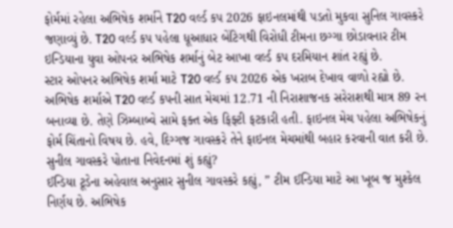ફોર્મમાં રહેલા અભિષેક શર્માને T20 વર્લ્ડ કપ 2026 ફાઇનલમાંથી પડતો મુકવા સુનિલ ગાવસ્કરે જણાવ્યું છે. T20 વર્લ્ડ કપ પહેલા ધૂઆધાર બેંટિગથી વિરોધી ટીમના છગ્ગા છોડાવનાર ટીમ ઇન્ડિયાના યુવા ઓપનર અભિષેક શર્માનું બેટ આખા વર્લ્ડ કપ દરમિયાન શાંત રહ્યું છે.
સ્ટાર ઓપનર અભિષેક શર્મા માટે T20 વર્લ્ડ કપ 2026 એક ખરાબ દેખાવ વાળો રહ્યો છે. અભિષેક શર્માએ T20 વર્લ્ડ કપની સાત મેચમાં 12.71 ની નિરાશાજનક સરેરાશથી માત્ર 89 રન બનાવ્યા છે. તેણે ઝિમ્બાબ્વે સામે ફક્ત એક ફિફ્ટી ફટકારી હતી. ફાઇનલ મેચ પહેલા અભિષેકનું ફોર્મ ચિંતાનો વિષય છે. હવે, દિગ્ગજ ગાવસ્કરે તેને ફાઇનલ મેચમાંથી બહાર કરવાની વાત કરી છે.
સુનીલ ગાવસ્કરે પોતાના નિવેદનમાં શું કહ્યું?
ઈન્ડિયા ટૂડેના અહેવાલ અનુસાર સુનીલ ગાવસ્કરે કહ્યું, ” ટીમ ઈન્ડિયા માટે આ ખૂબ જ મુશ્કેલ નિર્ણય છે. અભિષેક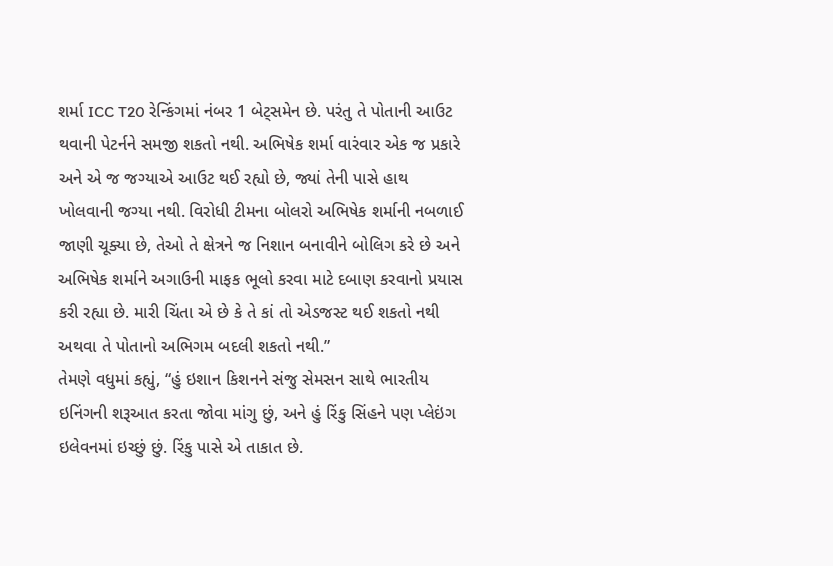શર્મા ICC T20 રેન્કિંગમાં નંબર 1 બેટ્સમેન છે. પરંતુ તે પોતાની આઉટ થવાની પેટર્નને સમજી શકતો નથી. અભિષેક શર્મા વારંવાર એક જ પ્રકારે અને એ જ જગ્યાએ આઉટ થઈ રહ્યો છે, જ્યાં તેની પાસે હાથ ખોલવાની જગ્યા નથી. વિરોધી ટીમના બોલરો અભિષેક શર્માની નબળાઈ જાણી ચૂક્યા છે, તેઓ તે ક્ષેત્રને જ નિશાન બનાવીને બોલિગ કરે છે અને અભિષેક શર્માને અગાઉની માફક ભૂલો કરવા માટે દબાણ કરવાનો પ્રયાસ કરી રહ્યા છે. મારી ચિંતા એ છે કે તે કાં તો એડજસ્ટ થઈ શકતો નથી અથવા તે પોતાનો અભિગમ બદલી શકતો નથી.”
તેમણે વધુમાં કહ્યું, “હું ઇશાન કિશનને સંજુ સેમસન સાથે ભારતીય ઇનિંગની શરૂઆત કરતા જોવા માંગુ છું, અને હું રિંકુ સિંહને પણ પ્લેઇંગ ઇલેવનમાં ઇચ્છું છું. રિંકુ પાસે એ તાકાત છે.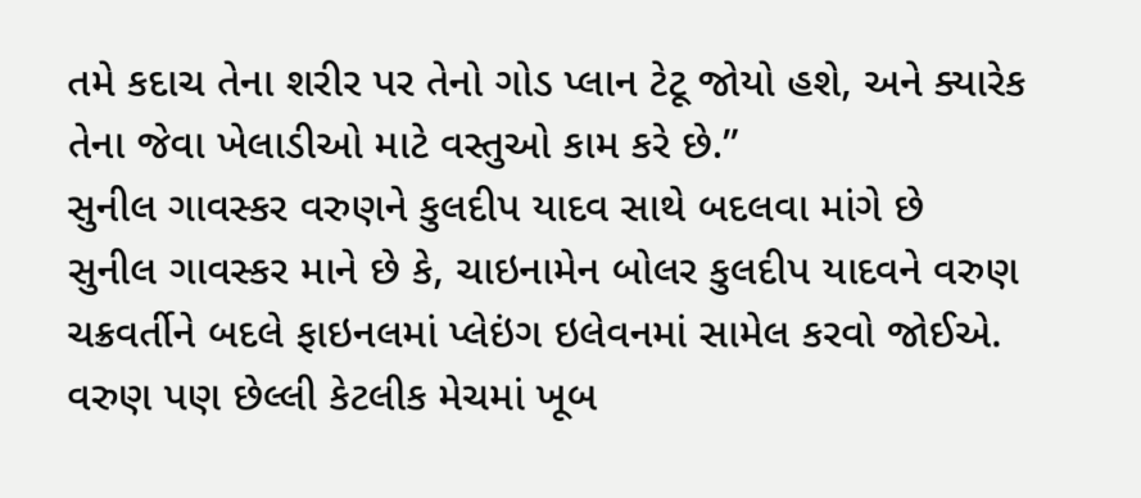તમે કદાચ તેના શરીર પર તેનો ગોડ પ્લાન ટેટૂ જોયો હશે, અને ક્યારેક તેના જેવા ખેલાડીઓ માટે વસ્તુઓ કામ કરે છે.”
સુનીલ ગાવસ્કર વરુણને કુલદીપ યાદવ સાથે બદલવા માંગે છે
સુનીલ ગાવસ્કર માને છે કે, ચાઇનામેન બોલર કુલદીપ યાદવને વરુણ ચક્રવર્તીને બદલે ફાઇનલમાં પ્લેઇંગ ઇલેવનમાં સામેલ કરવો જોઈએ. વરુણ પણ છેલ્લી કેટલીક મેચમાં ખૂબ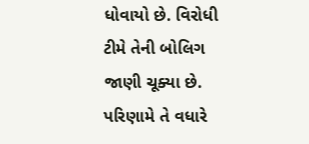ધોવાયો છે. વિરોધી ટીમે તેની બોલિગ જાણી ચૂક્યા છે. પરિણામે તે વધારે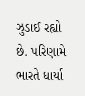ઝુડાઈ રહ્યો છે. પરિણામે ભારતે ધાર્યા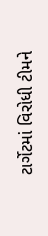ટાર્ગેટમાં વિરોધી ટીમને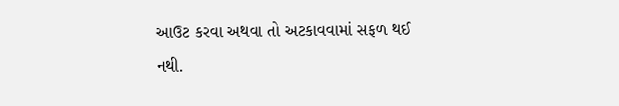આઉટ કરવા અથવા તો અટકાવવામાં સફળ થઈ નથી.